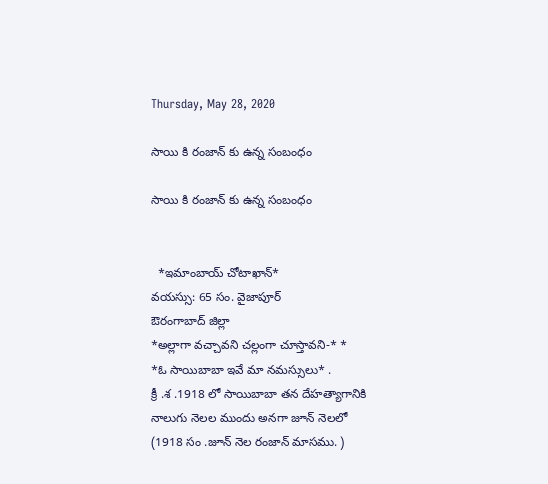Thursday, May 28, 2020

సాయి కి రంజాన్ కు ఉన్న సంబంధం

సాయి కి రంజాన్ కు ఉన్న సంబంధం


  *ఇమాంబాయ్ చోటాఖాన్*
వయస్సు: 65 సం. వైజాపూర్
ఔరంగాబాద్ జిల్లా
*అల్లాగా వచ్చావని చల్లంగా చూస్తావని-* *
*ఓ సాయిబాబా ఇవే మా నమస్సులు* .
క్రీ .శ .1918 లో సాయిబాబా తన దేహత్యాగానికి
నాలుగు నెలల ముందు అనగా జూన్ నెలలో
(1918 సం .జూన్ నెల రంజాన్ మాసము. )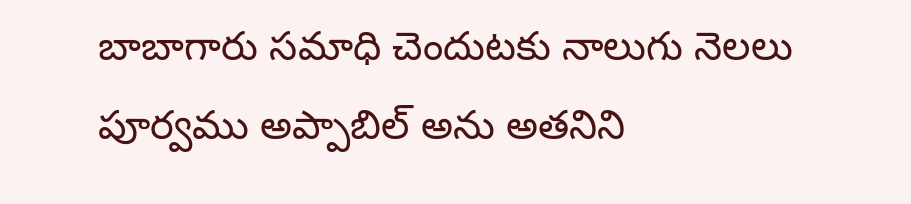బాబాగారు సమాధి చెందుటకు నాలుగు నెలలు పూర్వము అప్పాబిల్ అను అతనిని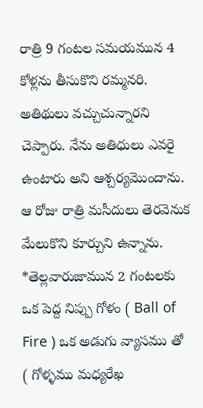రాత్రి 9 గంటల సమయమున 4 కోళ్లను తీసుకొని రమ్మనరి.  అతిథులు వచ్చుచున్నారని చెప్పారు. నేను అతిధులు ఎవరై ఉంటారు అని ఆశ్చర్యమొందాను.  ఆ రోజు రాత్రి మసీదులు తెరవెనుక మేలుకొని కూర్చుని ఉన్నాను. *తెల్లవారుజామున 2 గంటలకు ఒక పెద్ద నిప్పు గోళం ( Ball of Fire ) ఒక అడుగు వ్యాసము తో ( గోళ్ళము మధ్యరేఖ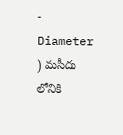- Diameter ) మసీదు లోనికి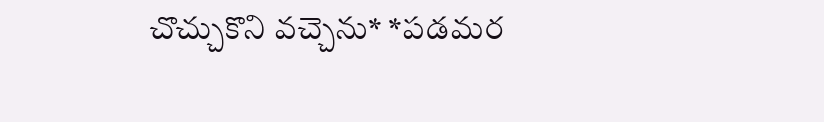చొచ్చుకొని వచ్చెను* *పడమర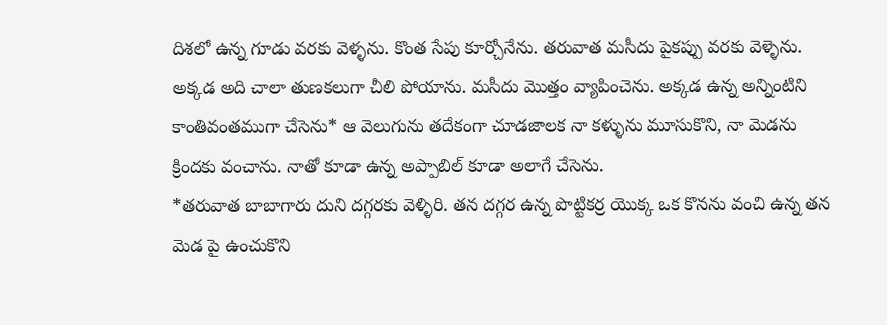దిశలో ఉన్న గూడు వరకు వెళ్ళను. కొంత సేపు కూర్చోనేను. తరువాత మసీదు పైకప్పు వరకు వెళ్ళెను. అక్కడ అది చాలా తుణకలుగా చీలి పోయాను. మసీదు మొత్తం వ్యాపించెను. అక్కడ ఉన్న అన్నింటిని కాంతివంతముగా చేసెను* ఆ వెలుగును తదేకంగా చూడజాలక నా కళ్ళును మూసుకొని, నా మెడను క్రిందకు వంచాను. నాతో కూడా ఉన్న అప్పాబిల్ కూడా అలాగే చేసెను.
*తరువాత బాబాగారు దుని దగ్గరకు వెళ్ళిరి. తన దగ్గర ఉన్న పొట్టికర్ర యొక్క ఒక కొనను వంచి ఉన్న తన మెడ పై ఉంచుకొని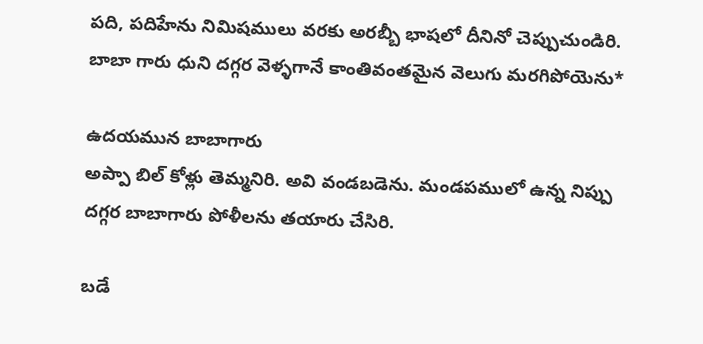పది, పదిహేను నిమిషములు వరకు అరబ్బీ భాషలో దీనినో చెప్పుచుండిరి. బాబా గారు ధుని దగ్గర వెళ్ళగానే కాంతివంతమైన వెలుగు మరగిపోయెను*

ఉదయమున బాబాగారు
అప్పా బిల్ కోళ్లు తెమ్మనిరి. అవి వండబడెను. మండపములో ఉన్న నిప్పు దగ్గర బాబాగారు పోళీలను తయారు చేసిరి.

బడే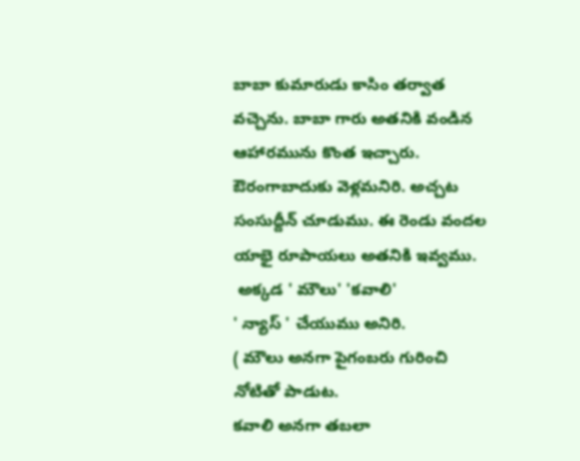బాబా కుమారుడు కాసిం తర్వాత వచ్చెను. బాబా గారు అతనికి వండిన ఆహారమును కొంత ఇచ్చారు. ఔరంగాబాదుకు వెళ్లమనిరి. అచ్చట సంసుద్దీన్ చూడుము. ఈ రెండు వందల యాభై రూపాయలు అతనికి ఇవ్వము.
 అక్కడ ' మౌలు' 'కవాలి'
' న్యాస్ ' చేయుము అనిరి.
( మౌలు అనగా పైగంబరు గురించి నోటితో పాడుట.
కవాలి అనగా తబలా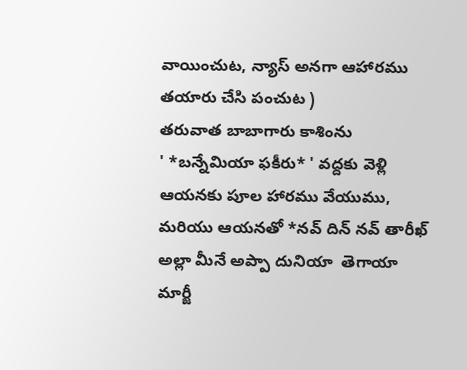వాయించుట, న్యాస్ అనగా ఆహారము తయారు చేసి పంచుట )
తరువాత బాబాగారు కాశింను
' *బన్నేమియా ఫకీరు* ' వద్దకు వెళ్లి ఆయనకు పూల హారము వేయుము, మరియు ఆయనతో *నవ్ దిన్ నవ్ తారీఖ్  అల్లా మీనే అప్పా దునియా  తెగాయా మార్జీ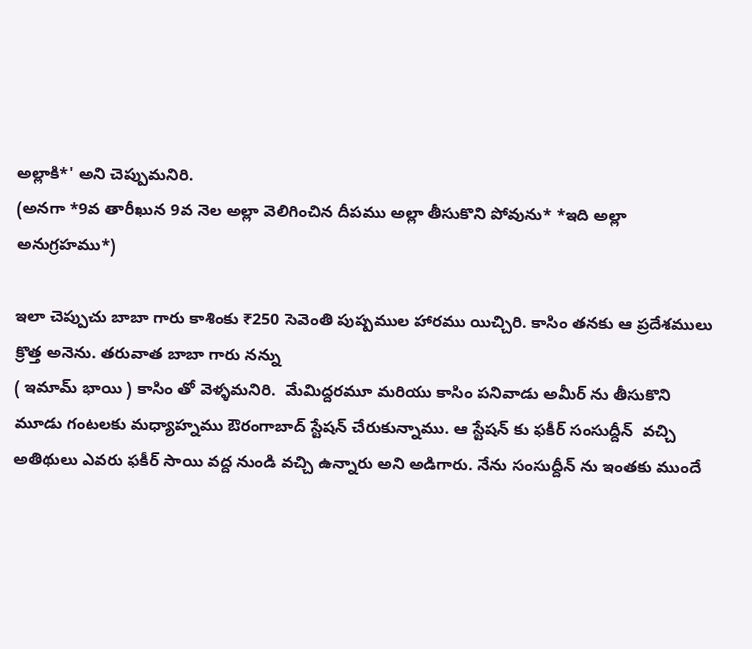అల్లాకి*' అని చెప్పుమనిరి.
(అనగా *9వ తారీఖున 9వ నెల అల్లా వెలిగించిన దీపము అల్లా తీసుకొని పోవును* *ఇది అల్లా అనుగ్రహము*)

ఇలా చెప్పుచు బాబా గారు కాశింకు ₹250 సెవెంతి పుష్పముల హారము యిచ్చిరి. కాసిం తనకు ఆ ప్రదేశములు క్రొత్త అనెను. తరువాత బాబా గారు నన్ను
( ఇమామ్ భాయి ) కాసిం తో వెళ్ళమనిరి.  మేమిద్దరమూ మరియు కాసిం పనివాడు అమీర్ ను తీసుకొని మూడు గంటలకు మధ్యాహ్నము ఔరంగాబాద్ స్టేషన్ చేరుకున్నాము. ఆ స్టేషన్ కు ఫకీర్ సంసుద్దీన్  వచ్చి అతిథులు ఎవరు ఫకీర్ సాయి వద్ద నుండి వచ్చి ఉన్నారు అని అడిగారు. నేను సంసుద్దీన్ ను ఇంతకు ముందే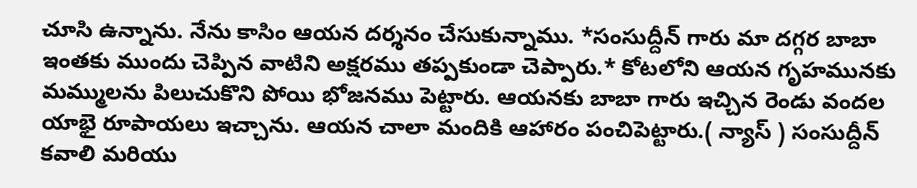చూసి ఉన్నాను. నేను కాసిం ఆయన దర్శనం చేసుకున్నాము. *సంసుద్దీన్ గారు మా దగ్గర బాబా ఇంతకు ముందు చెప్పిన వాటిని అక్షరము తప్పకుండా చెప్పారు.* కోటలోని ఆయన గృహమునకు మమ్ములను పిలుచుకొని పోయి భోజనము పెట్టారు. ఆయనకు బాబా గారు ఇచ్చిన రెండు వందల యాభై రూపాయలు ఇచ్చాను. ఆయన చాలా మందికి ఆహారం పంచిపెట్టారు.( న్యాస్ ) సంసుద్దీన్ కవాలి మరియు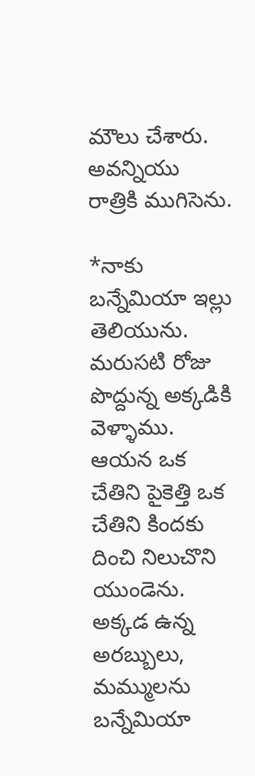మౌలు చేశారు. అవన్నియు రాత్రికి ముగిసెను.

*నాకు బన్నేమియా ఇల్లు తెలియును. మరుసటి రోజు పొద్దున్న అక్కడికి వెళ్ళాము. ఆయన ఒక చేతిని పైకెత్తి ఒక చేతిని కిందకు దించి నిలుచొని యుండెను. అక్కడ ఉన్న అరబ్బులు, మమ్ములను బన్నేమియా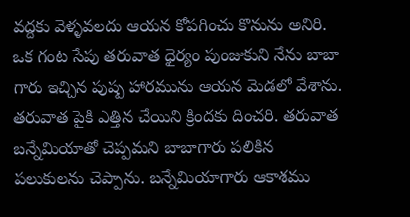వద్దకు వెళ్ళవలదు ఆయన కోపగించు కొనును అనిరి. ఒక గంట సేపు తరువాత ధైర్యం పుంజుకుని నేను బాబా గారు ఇచ్చిన పుష్ప హారమును ఆయన మెడలో వేశాను. తరువాత పైకి ఎత్తిన చేయిని క్రిందకు దించరి. తరువాత బన్నేమియాతో చెప్పమని బాబాగారు పలికిన పలుకులను చెప్పాను. బన్నేమియాగారు ఆకాశము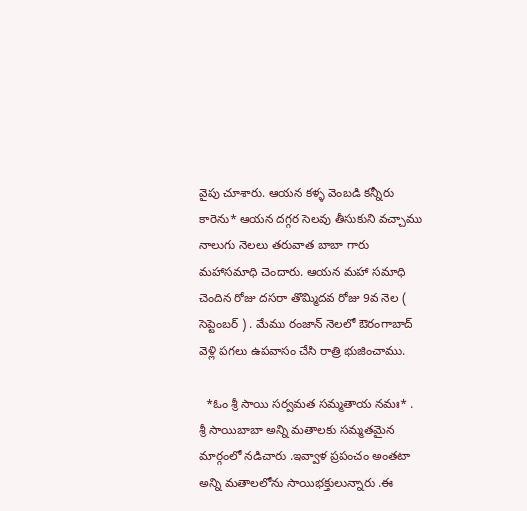వైపు చూశారు. ఆయన కళ్ళ వెంబడి కన్నీరు కారెను* ఆయన దగ్గర సెలవు తీసుకుని వచ్చాము నాలుగు నెలలు తరువాత బాబా గారు
మహాసమాధి చెందారు. ఆయన మహా సమాధి చెందిన రోజు దసరా తొమ్మిదవ రోజు 9వ నెల ( సెప్టెంబర్ ) . మేము రంజాన్ నెలలో ఔరంగాబాద్ వెళ్లి పగలు ఉపవాసం చేసి రాత్రి భుజించాము.

  *ఓం శ్రీ సాయి సర్వమత సమ్మతాయ నమః* .
శ్రీ సాయిబాబా అన్ని మతాలకు సమ్మతమైన
మార్గంలో నడిచారు .ఇవ్వాళ ప్రపంచం అంతటా
అన్ని మతాలలోను సాయిభక్తులున్నారు .ఈ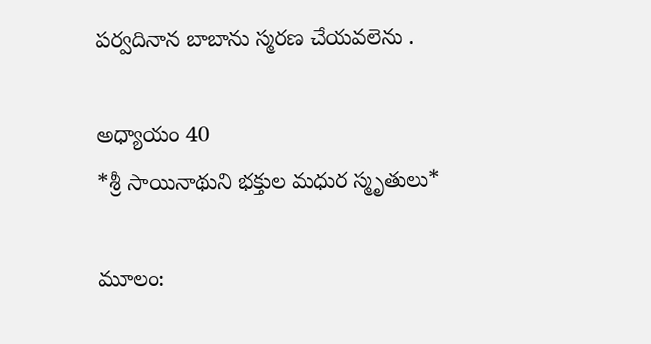పర్వదినాన బాబాను స్మరణ చేయవలెను .

అధ్యాయం 40
*శ్రీ సాయినాథుని భక్తుల మధుర స్మృతులు*

మూలం: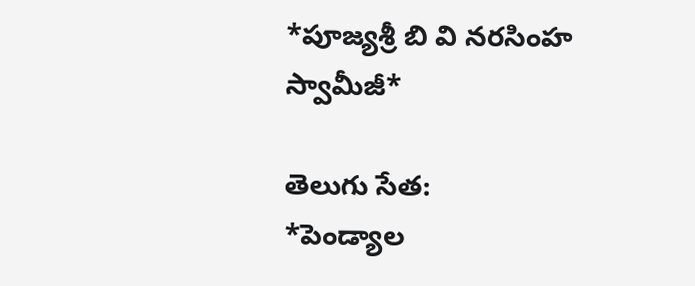*పూజ్యశ్రీ బి వి నరసింహ స్వామీజీ*

తెలుగు సేత:
*పెండ్యాల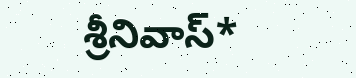శ్రీనివాస్*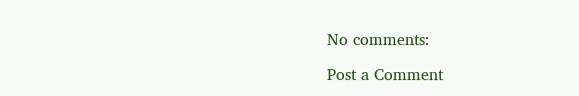No comments:

Post a Comment